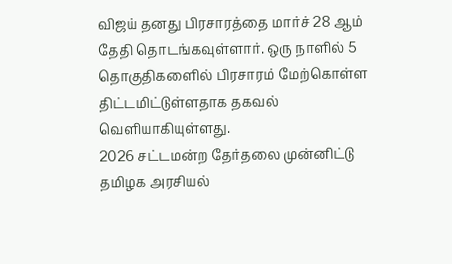விஜய் தனது பிரசாரத்தை மார்ச் 28 ஆம் தேதி தொடங்கவுள்ளார். ஒரு நாளில் 5 தொகுதிகளைில் பிரசாரம் மேற்கொள்ள திட்டமிட்டுள்ளதாக தகவல் வெளியாகியுள்ளது.
2026 சட்டமன்ற தேர்தலை முன்னிட்டு தமிழக அரசியல்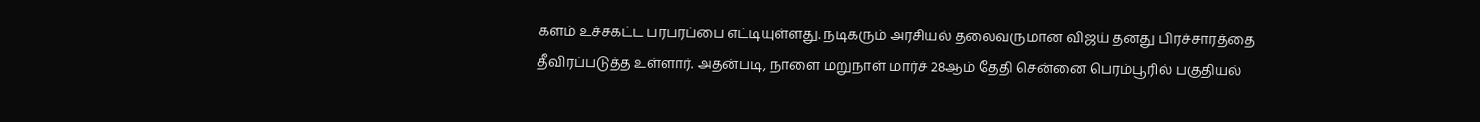களம் உச்சகட்ட பரபரப்பை எட்டியுள்ளது. நடிகரும் அரசியல் தலைவருமான விஜய் தனது பிரச்சாரத்தை தீவிரப்படுத்த உள்ளார். அதன்படி, நாளை மறுநாள் மார்ச் 28ஆம் தேதி சென்னை பெரம்பூரில் பகுதியல்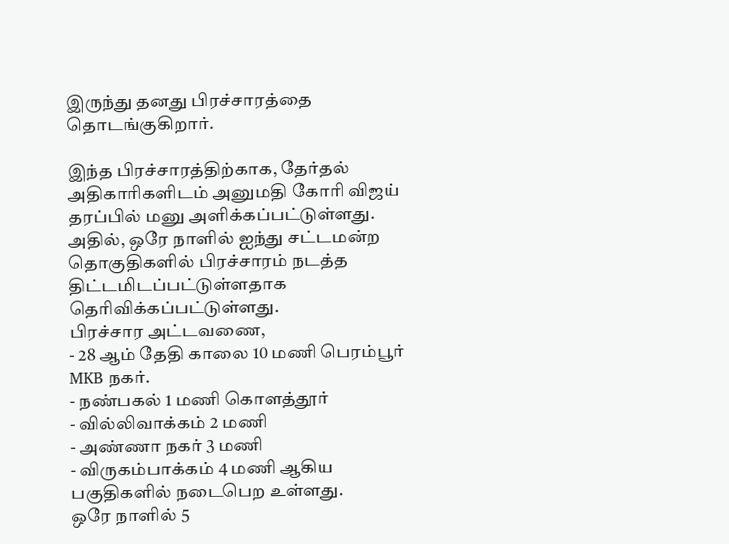இருந்து தனது பிரச்சாரத்தை தொடங்குகிறார்.

இந்த பிரச்சாரத்திற்காக, தேர்தல் அதிகாரிகளிடம் அனுமதி கோரி விஜய் தரப்பில் மனு அளிக்கப்பட்டுள்ளது. அதில், ஒரே நாளில் ஐந்து சட்டமன்ற தொகுதிகளில் பிரச்சாரம் நடத்த திட்டமிடப்பட்டுள்ளதாக தெரிவிக்கப்பட்டுள்ளது.
பிரச்சார அட்டவணை,
- 28 ஆம் தேதி காலை 10 மணி பெரம்பூர் MKB நகர்.
- நண்பகல் 1 மணி கொளத்தூர்
- வில்லிவாக்கம் 2 மணி
- அண்ணா நகர் 3 மணி
- விருகம்பாக்கம் 4 மணி ஆகிய பகுதிகளில் நடைபெற உள்ளது.
ஒரே நாளில் 5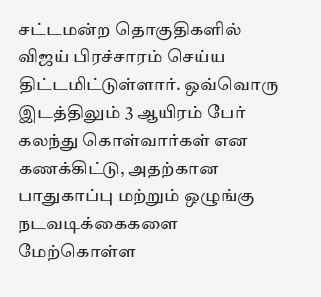சட்டமன்ற தொகுதிகளில் விஜய் பிரச்சாரம் செய்ய திட்டமிட்டுள்ளார். ஒவ்வொரு இடத்திலும் 3 ஆயிரம் பேர் கலந்து கொள்வார்கள் என கணக்கிட்டு, அதற்கான பாதுகாப்பு மற்றும் ஒழுங்கு நடவடிக்கைகளை மேற்கொள்ள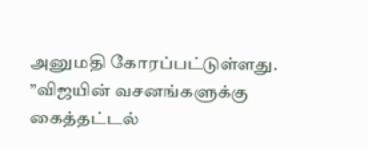அனுமதி கோரப்பட்டுள்ளது.
”விஜயின் வசனங்களுக்கு கைத்தட்டல்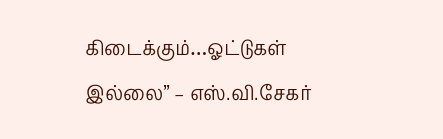கிடைக்கும்…ஓட்டுகள் இல்லை” – எஸ்.வி.சேகர்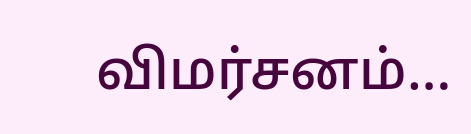விமர்சனம்…